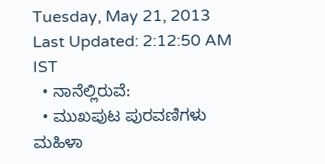Tuesday, May 21, 2013
Last Updated: 2:12:50 AM IST
  • ನಾನೆಲ್ಲಿರುವೆ:
  • ಮುಖಪುಟ ಪುರವಣಿಗಳು ಮಹಿಳಾ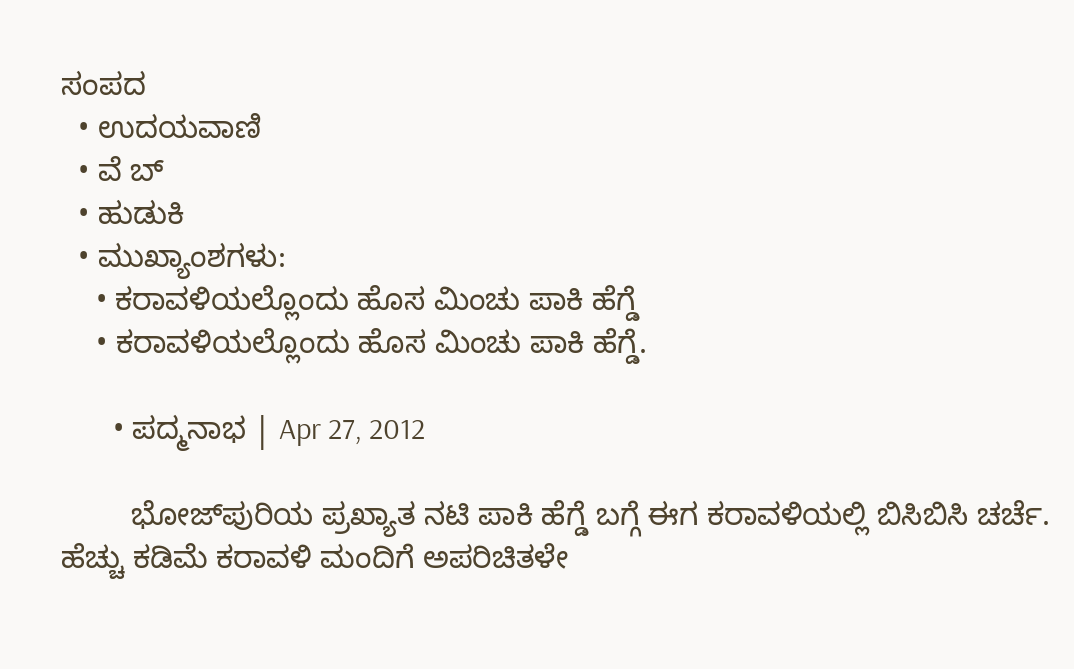ಸಂಪದ
  • ಉದಯವಾಣಿ
  • ವೆ ಬ್
  • ಹುಡುಕಿ
  • ಮುಖ್ಯಾಂಶಗಳು:
    • ಕರಾವಳಿಯಲ್ಲೊಂದು ಹೊಸ ಮಿಂಚು ಪಾಕಿ ಹೆಗ್ಡೆ
    • ಕರಾವಳಿಯಲ್ಲೊಂದು ಹೊಸ ಮಿಂಚು ಪಾಕಿ ಹೆಗ್ಡೆ.

      • ಪದ್ಮನಾಭ | Apr 27, 2012

        ಭೋಜ್‌ಪುರಿಯ ಪ್ರಖ್ಯಾತ ನಟಿ ಪಾಕಿ ಹೆಗ್ಡೆ ಬಗ್ಗೆ ಈಗ ಕರಾವಳಿಯಲ್ಲಿ ಬಿಸಿಬಿಸಿ ಚರ್ಚೆ. ಹೆಚ್ಚು ಕಡಿಮೆ ಕರಾವಳಿ ಮಂದಿಗೆ ಅಪರಿಚಿತಳೇ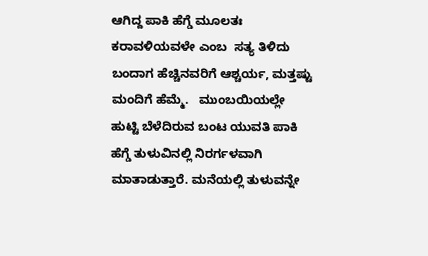ಆಗಿದ್ದ ಪಾಕಿ ಹೆಗ್ಡೆ ಮೂಲತಃ ಕರಾವಳಿಯವಳೇ ಎಂಬ  ಸತ್ಯ ತಿಳಿದು ಬಂದಾಗ ಹೆಚ್ಚಿನವರಿಗೆ ಆಶ್ಚರ್ಯ, ಮತ್ತಷ್ಟು ಮಂದಿಗೆ ಹೆಮ್ಮೆ.   ಮುಂಬಯಿಯಲ್ಲೇ ಹುಟ್ಟಿ ಬೆಳೆದಿರುವ ಬಂಟ ಯುವತಿ ಪಾಕಿ ಹೆಗ್ಡೆ ತುಳುವಿನಲ್ಲಿ ನಿರರ್ಗಳವಾಗಿ ಮಾತಾಡುತ್ತಾರೆ. ಮನೆಯಲ್ಲಿ ತುಳುವನ್ನೇ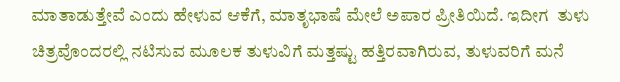ಮಾತಾಡುತ್ತೇವೆ ಎಂದು ಹೇಳುವ ಆಕೆಗೆ, ಮಾತೃಭಾಷೆ ಮೇಲೆ ಅಪಾರ ಪ್ರೀತಿಯಿದೆ. ಇದೀಗ  ತುಳು ಚಿತ್ರವೊಂದರಲ್ಲಿ ನಟಿಸುವ ಮೂಲಕ ತುಳುವಿಗೆ ಮತ್ತಷ್ಟು ಹತ್ತಿರವಾಗಿರುವ, ತುಳುವರಿಗೆ ಮನೆ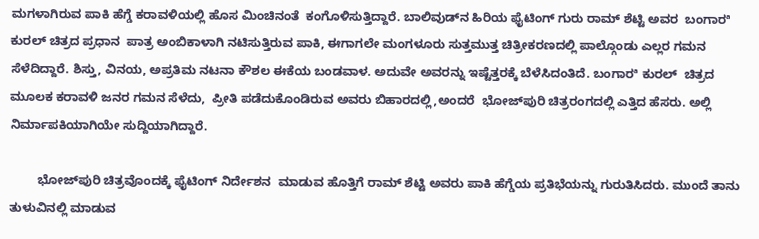ಮಗಳಾಗಿರುವ ಪಾಕಿ ಹೆಗ್ಡೆ ಕರಾವಳಿಯಲ್ಲಿ ಹೊಸ ಮಿಂಚಿನಂತೆ  ಕಂಗೊಳಿಸುತ್ತಿದ್ದಾರೆ. ಬಾಲಿವುಡ್‌ನ‌ ಹಿರಿಯ ಫೈಟಿಂಗ್‌ ಗುರು ರಾಮ್‌ ಶೆಟ್ಟಿ ಅವರ  ಬಂಗಾರª ಕುರಲ್‌ ಚಿತ್ರದ ಪ್ರಧಾನ  ಪಾತ್ರ ಅಂಬಿಕಾಳಾಗಿ ನಟಿಸುತ್ತಿರುವ ಪಾಕಿ, ಈಗಾಗಲೇ ಮಂಗಳೂರು ಸುತ್ತಮುತ್ತ ಚಿತ್ರೀಕರಣದಲ್ಲಿ ಪಾಲ್ಗೊಂಡು ಎಲ್ಲರ ಗಮನ ಸೆಳೆದಿದ್ದಾರೆ. ಶಿಸ್ತು, ವಿನಯ, ಅಪ್ರತಿಮ ನಟನಾ ಕೌಶಲ ಈಕೆಯ ಬಂಡವಾಳ. ಅದುವೇ ಅವರನ್ನು ಇಷ್ಟೆತ್ತರಕ್ಕೆ ಬೆಳೆಸಿದಂತಿದೆ. ಬಂಗಾರª ಕುರಲ್‌  ಚಿತ್ರದ ಮೂಲಕ ಕರಾವಳಿ ಜನರ ಗಮನ ಸೆಳೆದು,  ಪ್ರೀತಿ ಪಡೆದುಕೊಂಡಿರುವ ಅವರು ಬಿಹಾರದಲ್ಲಿ,ಅಂದರೆ  ಭೋಜ್‌ಪುರಿ ಚಿತ್ರರಂಗದಲ್ಲಿ ಎತ್ತಿದ ಹೆಸರು. ಅಲ್ಲಿ ನಿರ್ಮಾಪಕಿಯಾಗಿಯೇ ಸುದ್ದಿಯಾಗಿದ್ದಾರೆ.

        ಭೋಜ್‌ಪುರಿ ಚಿತ್ರವೊಂದಕ್ಕೆ ಫೈಟಿಂಗ್‌ ನಿರ್ದೇಶನ  ಮಾಡುವ ಹೊತ್ತಿಗೆ ರಾಮ್‌ ಶೆಟ್ಟಿ ಅವರು ಪಾಕಿ ಹೆಗ್ಡೆಯ ಪ್ರತಿಭೆಯನ್ನು ಗುರುತಿಸಿದರು. ಮುಂದೆ ತಾನು ತುಳುವಿನಲ್ಲಿ ಮಾಡುವ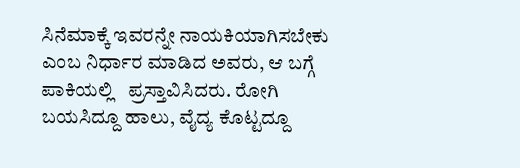ಸಿನೆಮಾಕ್ಕೆ ಇವರನ್ನೇ ನಾಯಕಿಯಾಗಿಸಬೇಕು ಎಂಬ ನಿರ್ಧಾರ ಮಾಡಿದ ಅವರು, ಆ ಬಗ್ಗೆ ಪಾಕಿಯಲ್ಲಿ   ಪ್ರಸ್ತಾವಿಸಿದರು. ರೋಗಿ ಬಯಸಿದ್ದೂ ಹಾಲು, ವೈದ್ಯ ಕೊಟ್ಟದ್ದೂ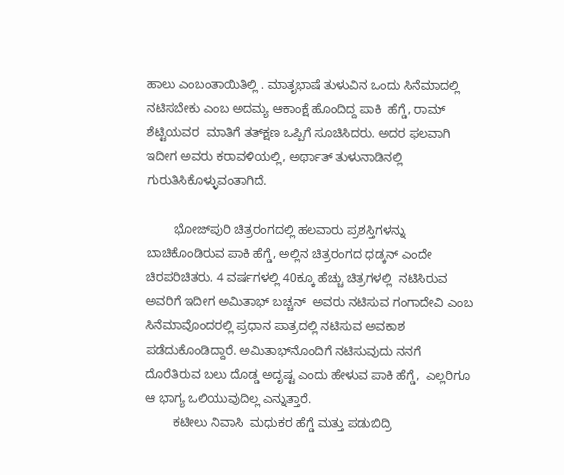ಹಾಲು ಎಂಬಂತಾಯಿತಿಲ್ಲಿ . ಮಾತೃಭಾಷೆ ತುಳುವಿನ ಒಂದು ಸಿನೆಮಾದಲ್ಲಿ ನಟಿಸಬೇಕು ಎಂಬ ಅದಮ್ಯ ಆಕಾಂಕ್ಷೆ ಹೊಂದಿದ್ದ ಪಾಕಿ  ಹೆಗ್ಡೆ, ರಾಮ್‌ ಶೆಟ್ಟಿಯವರ  ಮಾತಿಗೆ ತತ್‌ಕ್ಷಣ ಒಪ್ಪಿಗೆ ಸೂಚಿಸಿದರು. ಅದರ ಫ‌ಲವಾಗಿ ಇದೀಗ ಅವರು ಕರಾವಳಿಯಲ್ಲಿ, ಅರ್ಥಾತ್‌ ತುಳುನಾ‌ಡಿನಲ್ಲಿ ಗುರುತಿಸಿಕೊಳ್ಳುವಂತಾಗಿದೆ.

        ಭೋಜ್‌ಪುರಿ ಚಿತ್ರರಂಗದಲ್ಲಿ ಹಲವಾರು ಪ್ರಶಸ್ತಿಗಳನ್ನು ಬಾಚಿಕೊಂಡಿರುವ ಪಾಕಿ ಹೆಗ್ಡೆ, ಅಲ್ಲಿನ ಚಿತ್ರರಂಗದ ಧಡ್ಕನ್‌ ಎಂದೇ ಚಿರಪರಿಚಿತರು. 4 ವರ್ಷಗಳಲ್ಲಿ 40ಕ್ಕೂ ಹೆಚ್ಚು ಚಿತ್ರಗಳಲ್ಲಿ  ನಟಿಸಿರುವ ಅವರಿಗೆ ಇದೀಗ ಅಮಿತಾಭ್‌ ಬಚ್ಚನ್‌  ಅವರು ನಟಿಸುವ ಗಂಗಾದೇವಿ ಎಂಬ ಸಿನೆಮಾವೊಂದರಲ್ಲಿ ಪ್ರಧಾನ ಪಾತ್ರದಲ್ಲಿ ನಟಿಸುವ ಅವಕಾಶ ಪಡೆದುಕೊಂಡಿದ್ದಾರೆ. ಅಮಿತಾಭ್‌ನೊಂದಿಗೆ ನಟಿಸುವುದು ನನಗೆ ದೊರೆತಿರುವ ಬಲು ದೊಡ್ಡ ಅದೃಷ್ಟ ಎಂದು ಹೇಳುವ ಪಾಕಿ ಹೆಗ್ಡೆ,  ಎಲ್ಲರಿಗೂ ಆ ಭಾಗ್ಯ ಒಲಿಯುವುದಿಲ್ಲ ಎನ್ನುತ್ತಾರೆ.
        ಕಟೀಲು ನಿವಾಸಿ  ಮಧುಕರ ಹೆಗ್ಡೆ ಮತ್ತು ಪಡುಬಿದ್ರಿ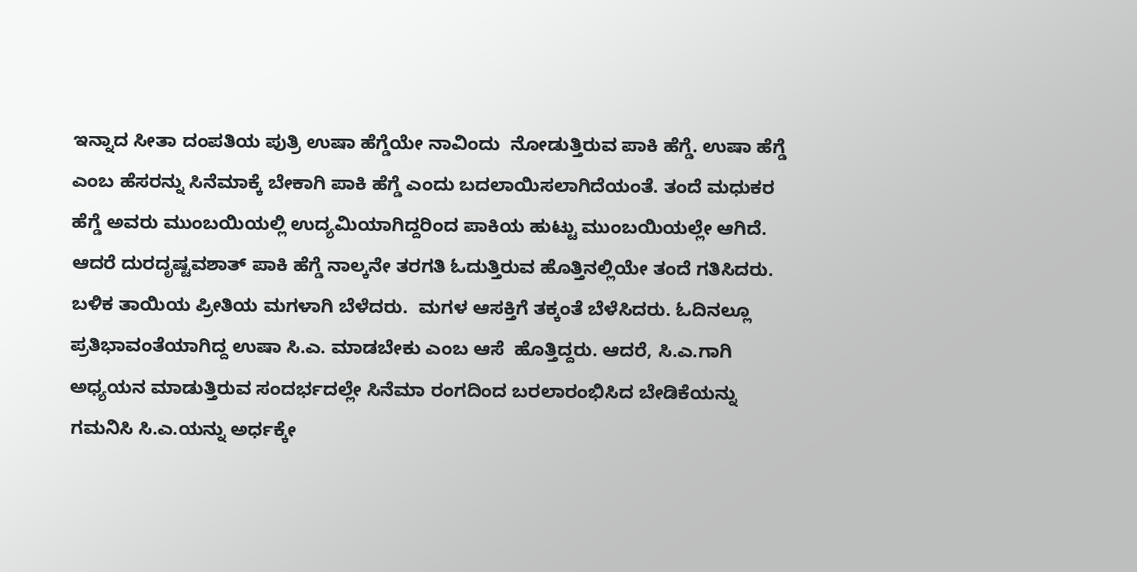ಇನ್ನಾದ ಸೀತಾ ದಂಪತಿಯ ಪುತ್ರಿ ಉಷಾ ಹೆಗ್ಡೆಯೇ ನಾವಿಂದು  ನೋಡುತ್ತಿರುವ ಪಾಕಿ ಹೆಗ್ಡೆ. ಉಷಾ ಹೆಗ್ಡೆ ಎಂಬ ಹೆಸರನ್ನು ಸಿನೆಮಾಕ್ಕೆ ಬೇಕಾಗಿ ಪಾಕಿ ಹೆಗ್ಡೆ ಎಂದು ಬದಲಾಯಿಸಲಾಗಿದೆಯಂತೆ. ತಂದೆ ಮಧುಕರ ಹೆಗ್ಡೆ ಅವರು ಮುಂಬಯಿಯಲ್ಲಿ ಉದ್ಯಮಿಯಾಗಿದ್ದರಿಂದ ಪಾಕಿಯ ಹುಟ್ಟು ಮುಂಬಯಿಯಲ್ಲೇ ಆಗಿದೆ. ಆದರೆ ದುರದೃಷ್ಟವಶಾತ್‌ ಪಾಕಿ ಹೆಗ್ಡೆ ನಾಲ್ಕನೇ ತರಗತಿ ಓದುತ್ತಿರುವ ಹೊತ್ತಿನಲ್ಲಿಯೇ ತಂದೆ ಗತಿಸಿದರು. ಬಳಿಕ ತಾಯಿಯ ಪ್ರೀತಿಯ ಮಗಳಾಗಿ ಬೆಳೆದರು.  ಮಗಳ ಆಸಕ್ತಿಗೆ ತಕ್ಕಂತೆ ಬೆಳೆಸಿದರು. ಓದಿನಲ್ಲೂ ಪ್ರತಿಭಾವಂತೆಯಾಗಿದ್ದ ಉಷಾ ಸಿ.ಎ. ಮಾಡಬೇಕು ಎಂಬ ಆಸೆ  ಹೊತ್ತಿದ್ದರು. ಆದರೆ, ಸಿ.ಎ.ಗಾಗಿ ಅಧ್ಯಯನ ಮಾಡುತ್ತಿರುವ ಸಂದರ್ಭದಲ್ಲೇ ಸಿನೆಮಾ ರಂಗದಿಂದ ಬರಲಾರಂಭಿಸಿದ ಬೇಡಿಕೆಯನ್ನು ಗಮನಿಸಿ ಸಿ.ಎ.ಯನ್ನು ಅರ್ಧಕ್ಕೇ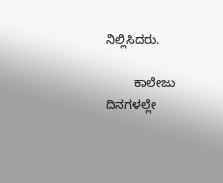ನಿಲ್ಲಿಸಿದರು.

        ಕಾಲೇಜು ದಿನಗಳಲ್ಲೇ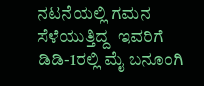ನಟನೆಯಲ್ಲಿ ಗಮನ ಸೆಳೆಯುತ್ತಿದ್ದ  ಇವರಿಗೆ  ಡಿಡಿ-1ರಲ್ಲಿ ಮೈ ಬನೂಂಗಿ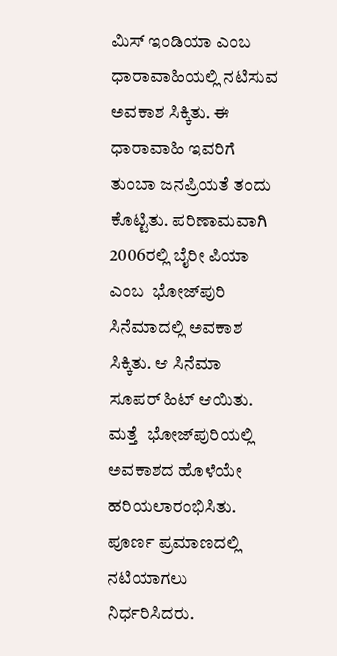ಮಿಸ್‌ ಇಂಡಿಯಾ ಎಂಬ ಧಾರಾವಾಹಿಯಲ್ಲಿ ನಟಿಸುವ ಅವಕಾಶ ಸಿಕ್ಕಿತು. ಈ ಧಾರಾವಾಹಿ ಇವರಿಗೆ ತುಂಬಾ ಜನಪ್ರಿಯತೆ ತಂದು ಕೊಟ್ಟಿತು. ಪರಿಣಾಮವಾಗಿ 2006ರಲ್ಲಿ ಬೈರೀ ಪಿಯಾ ಎಂಬ  ಭೋಜ್‌ಪುರಿ ಸಿನೆಮಾದಲ್ಲಿ ಅವಕಾಶ ಸಿಕ್ಕಿತು. ಆ ಸಿನೆಮಾ ಸೂಪರ್‌ ಹಿಟ್‌ ಆಯಿತು.  ಮತ್ತೆ  ಭೋಜ್‌ಪುರಿಯಲ್ಲಿ ಅವಕಾಶದ ಹೊಳೆಯೇ ಹರಿಯಲಾರಂಭಿಸಿತು. ಪೂರ್ಣ ಪ್ರಮಾಣದಲ್ಲಿ ನಟಿಯಾಗಲು ನಿರ್ಧರಿಸಿದರು.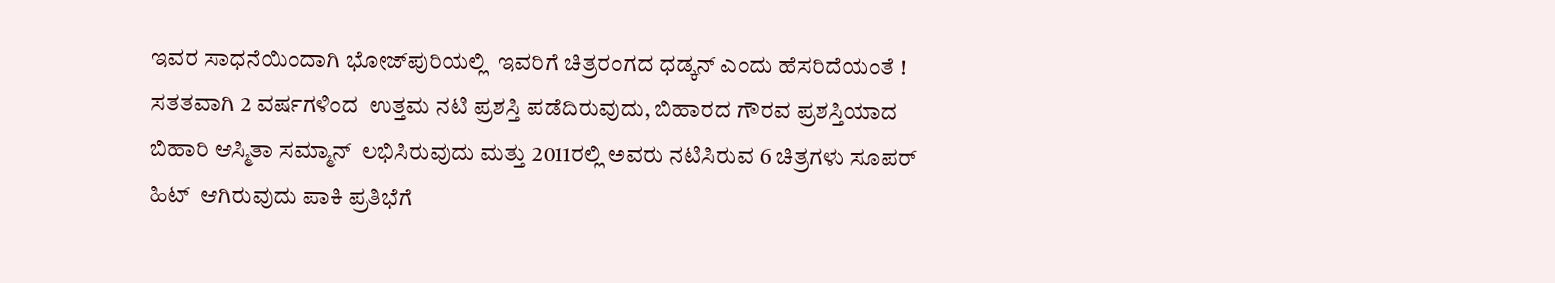ಇವರ ಸಾಧನೆಯಿಂದಾಗಿ ಭೋಜ್‌ಪುರಿಯಲ್ಲಿ  ಇವರಿಗೆ ಚಿತ್ರರಂಗದ ಧಡ್ಕನ್‌ ಎಂದು ಹೆಸರಿದೆಯಂತೆ ! ಸತತವಾಗಿ 2 ವರ್ಷಗಳಿಂದ  ಉತ್ತಮ ನಟಿ ಪ್ರಶಸ್ತಿ ಪಡೆದಿರುವುದು, ಬಿಹಾರದ ಗೌರವ ಪ್ರಶಸ್ತಿಯಾದ ಬಿಹಾರಿ ಆಸ್ಮಿತಾ ಸಮ್ಮಾನ್‌  ಲಭಿಸಿರುವುದು ಮತ್ತು 2011ರಲ್ಲಿ ಅವರು ನಟಿಸಿರುವ 6 ಚಿತ್ರಗಳು ಸೂಪರ್‌ ಹಿಟ್‌  ಆಗಿರುವುದು ಪಾಕಿ ಪ್ರತಿಭೆಗೆ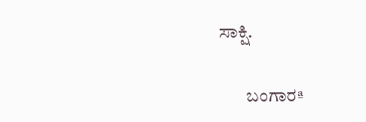ಸಾಕ್ಷಿ.

        ಬಂಗಾರª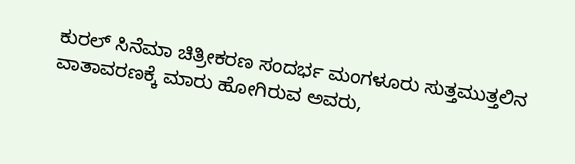ಕುರಲ್‌ ಸಿನೆಮಾ ಚಿತ್ರೀಕರಣ ಸಂದರ್ಭ ಮಂಗಳೂರು ಸುತ್ತಮುತ್ತಲಿನ ವಾತಾವರಣಕ್ಕೆ ಮಾರು ಹೋಗಿರುವ ಅವರು,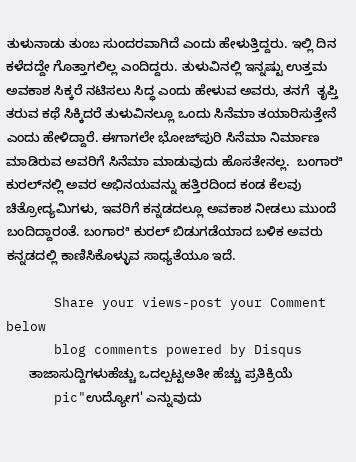ತುಳುನಾಡು ತುಂಬ ಸುಂದರವಾಗಿದೆ ಎಂದು ಹೇಳುತ್ತಿದ್ದರು. ಇಲ್ಲಿ ದಿನ ಕಳೆದದ್ದೇ ಗೊತ್ತಾಗಲಿಲ್ಲ ಎಂದಿದ್ದರು. ತುಳುವಿನಲ್ಲಿ ಇನ್ನಷ್ಟು ಉತ್ತಮ ಅವಕಾಶ ಸಿಕ್ಕರೆ ನಟಿಸಲು ಸಿದ್ಧ ಎಂದು ಹೇಳುವ ಅವರು, ತನಗೆ  ತೃಪ್ತಿ ತರುವ ಕಥೆ ಸಿಕ್ಕಿದರೆ ತುಳುವಿನಲ್ಲೂ ಒಂದು ಸಿನೆಮಾ ತಯಾರಿಸುತ್ತೇನೆ ಎಂದು ಹೇಳಿದ್ದಾರೆ. ಈಗಾಗಲೇ ಭೋಜ್‌ಪುರಿ ಸಿನೆಮಾ ನಿರ್ಮಾಣ ಮಾಡಿರುವ ಅವರಿಗೆ ಸಿನೆಮಾ ಮಾಡುವುದು ಹೊಸತೇನಲ್ಲ.  ಬಂಗಾರª ಕುರಲ್‌ನಲ್ಲಿ ಅವರ ಅಭಿನಯವನ್ನು ಹತ್ತಿರದಿಂದ ಕಂಡ ಕೆಲವು ಚಿತ್ರೋದ್ಯಮಿಗಳು, ಇವರಿಗೆ ಕನ್ನಡದಲ್ಲೂ ಅವಕಾಶ ನೀಡಲು ಮುಂದೆ ಬಂದಿದ್ದಾರಂತೆ. ಬಂಗಾರª ಕುರಲ್‌ ಬಿಡುಗಡೆಯಾದ ಬಳಿಕ ಅವರು ಕನ್ನಡದಲ್ಲಿ ಕಾಣಿಸಿಕೊಳ್ಳುವ ಸಾಧ್ಯತೆಯೂ ಇದೆ.

      Share your views-post your Comment below
      blog comments powered by Disqus
      ತಾಜಾಸುದ್ದಿಗಳುಹೆಚ್ಚು ಒದಲ್ಪಟ್ಟಅತೀ ಹೆಚ್ಚು ಪ್ರತಿಕ್ರಿಯೆ
      pic"ಉದ್ಯೋಗ' ಎನ್ನುವುದು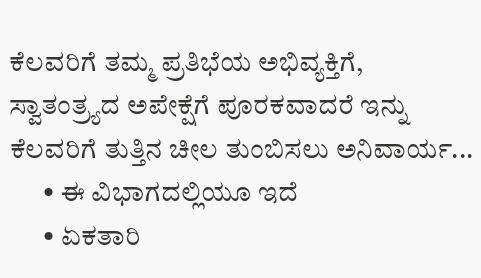ಕೆಲವರಿಗೆ ತಮ್ಮ ಪ್ರತಿಭೆಯ ಅಭಿವ್ಯಕ್ತಿಗೆ, ಸ್ವಾತಂತ್ರ್ಯದ ಅಪೇಕ್ಷೆಗೆ ಪೂರಕವಾದರೆ ಇನ್ನು ಕೆಲವರಿಗೆ ತುತ್ತಿನ ಚೀಲ ತುಂಬಿಸಲು ಅನಿವಾರ್ಯ...
      • ಈ ವಿಭಾಗದಲ್ಲಿಯೂ ಇದೆ
      • ಏಕತಾರಿ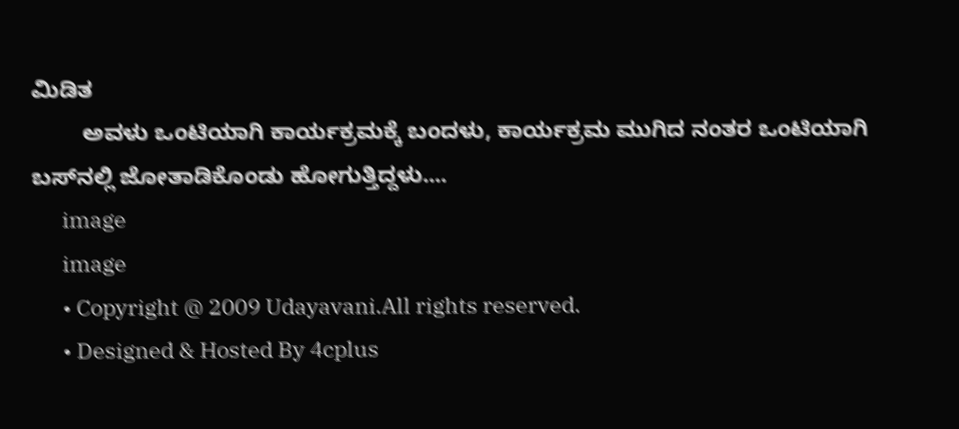ಮಿಡಿತ
        ಅವಳು ಒಂಟಿಯಾಗಿ ಕಾರ್ಯಕ್ರಮಕ್ಕೆ ಬಂದಳು, ಕಾರ್ಯಕ್ರಮ ಮುಗಿದ ನಂತರ ಒಂಟಿಯಾಗಿ ಬಸ್‌ನಲ್ಲಿ ಜೋತಾಡಿಕೊಂಡು ಹೋಗುತ್ತಿದ್ದಳು....
      image
      image
      • Copyright @ 2009 Udayavani.All rights reserved.
      • Designed & Hosted By 4cplus